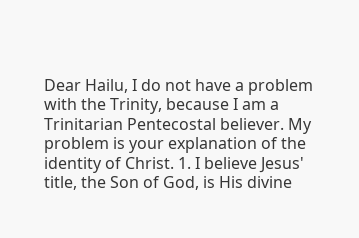Dear Hailu, I do not have a problem with the Trinity, because I am a Trinitarian Pentecostal believer. My problem is your explanation of the identity of Christ. 1. I believe Jesus' title, the Son of God, is His divine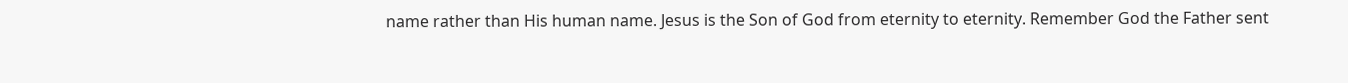name rather than His human name. Jesus is the Son of God from eternity to eternity. Remember God the Father sent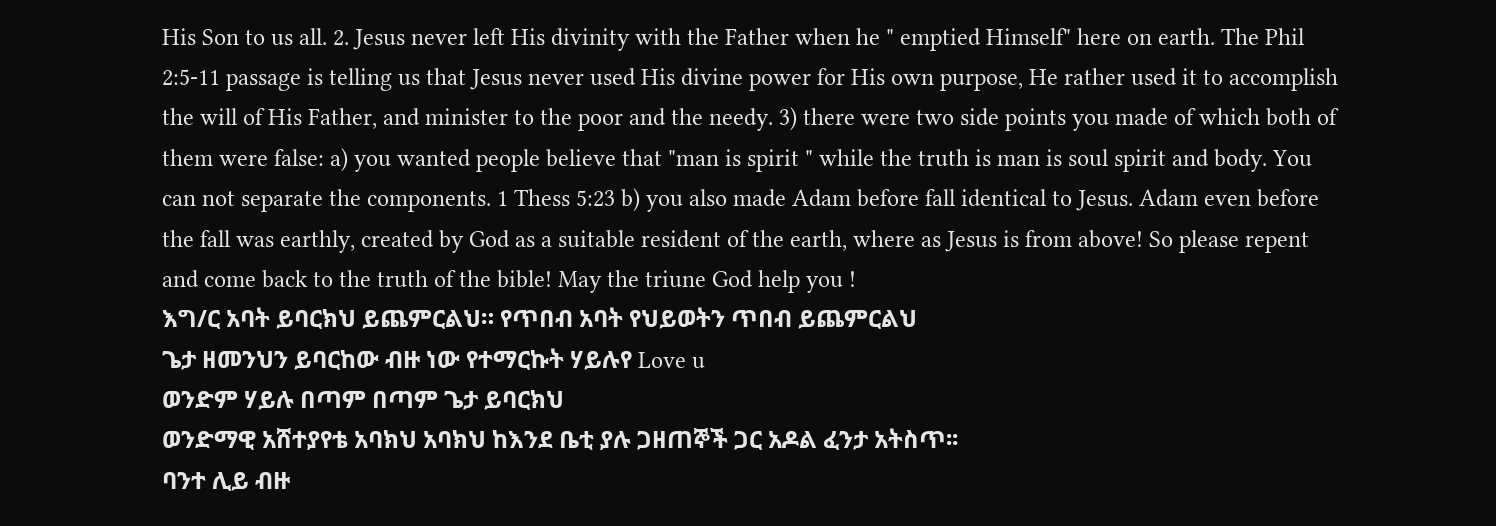His Son to us all. 2. Jesus never left His divinity with the Father when he " emptied Himself" here on earth. The Phil 2:5-11 passage is telling us that Jesus never used His divine power for His own purpose, He rather used it to accomplish the will of His Father, and minister to the poor and the needy. 3) there were two side points you made of which both of them were false: a) you wanted people believe that "man is spirit " while the truth is man is soul spirit and body. You can not separate the components. 1 Thess 5:23 b) you also made Adam before fall identical to Jesus. Adam even before the fall was earthly, created by God as a suitable resident of the earth, where as Jesus is from above! So please repent and come back to the truth of the bible! May the triune God help you !
እግ/ር አባት ይባርክህ ይጨምርልህ። የጥበብ አባት የህይወትን ጥበብ ይጨምርልህ
ጌታ ዘመንህን ይባርከው ብዙ ነው የተማርኩት ሃይሉየ Love u
ወንድም ሃይሉ በጣም በጣም ጌታ ይባርክህ
ወንድማዊ አሸተያየቴ አባክህ አባክህ ከእንደ ቤቲ ያሉ ጋዘጠኞች ጋር አዶል ፈንታ አትስጥ፡፡
ባንተ ሊይ ብዙ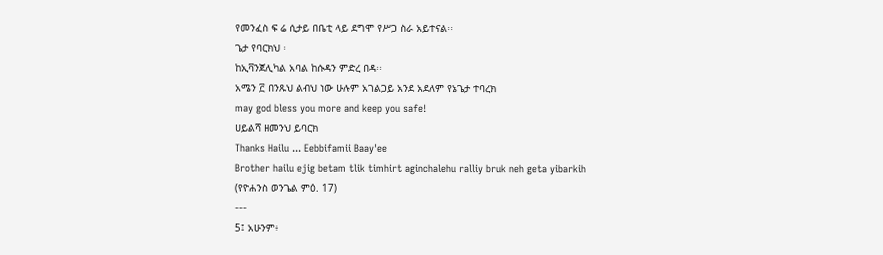የመንፈስ ፍ ሬ ሲታይ በቤቲ ላይ ደግሞ የሥጋ ስራ አይተናል፡፡
ጌታ የባርክህ ፡
ከኢቫንጀሊካል አባል ከሱዳን ምድረ በዳ፡፡
አሜን ፫ በንጹህ ልብህ ነው ሁሉም አገልጋይ አንደ አደለም የኔጌታ ተባረክ
may god bless you more and keep you safe!
ሀይልሻ ዘመንህ ይባርክ
Thanks Hailu ... Eebbifamii Baay'ee
Brother hailu ejig betam tlik timhirt aginchalehu ralliy bruk neh geta yibarkih
(የዮሐንስ ወንጌል ምዕ. 17)
---
5፤ አሁንም፥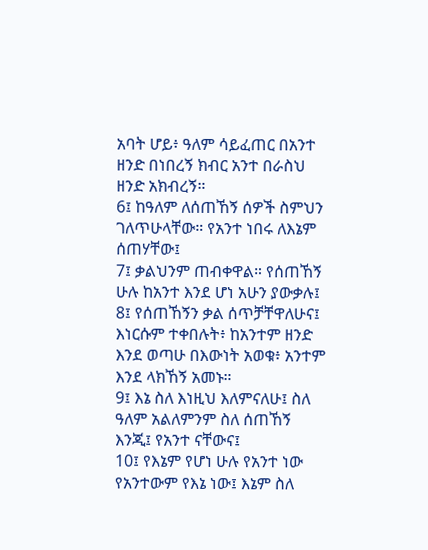አባት ሆይ፥ ዓለም ሳይፈጠር በአንተ ዘንድ በነበረኝ ክብር አንተ በራስህ ዘንድ አክብረኝ።
6፤ ከዓለም ለሰጠኸኝ ሰዎች ስምህን ገለጥሁላቸው። የአንተ ነበሩ ለእኔም ሰጠሃቸው፤
7፤ ቃልህንም ጠብቀዋል። የሰጠኸኝ ሁሉ ከአንተ እንደ ሆነ አሁን ያውቃሉ፤
8፤ የሰጠኸኝን ቃል ሰጥቻቸዋለሁና፤ እነርሱም ተቀበሉት፥ ከአንተም ዘንድ እንደ ወጣሁ በእውነት አወቁ፥ አንተም እንደ ላክኸኝ አመኑ።
9፤ እኔ ስለ እነዚህ እለምናለሁ፤ ስለ ዓለም አልለምንም ስለ ሰጠኸኝ እንጂ፤ የአንተ ናቸውና፤
10፤ የእኔም የሆነ ሁሉ የአንተ ነው የአንተውም የእኔ ነው፤ እኔም ስለ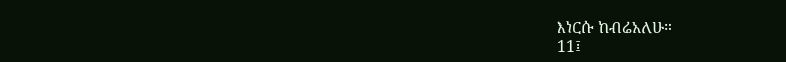እነርሱ ከብሬአለሁ።
11፤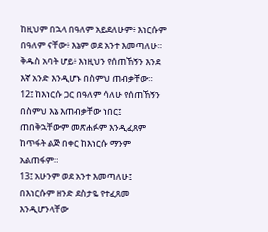ከዚህም በኋላ በዓለም አይደለሁም፥ እነርሱም በዓለም ናቸው፥ እኔም ወደ አንተ እመጣለሁ። ቅዱስ አባት ሆይ፥ እነዚህን የሰጠኸኝን እንደ እኛ አንድ እንዲሆኑ በስምህ ጠብቃቸው።
12፤ ከእነርሱ ጋር በዓለም ሳለሁ የሰጠኸኝን በስምህ እኔ እጠብቃቸው ነበር፤ ጠበቅኋቸውም መጽሐፉም እንዲፈጸም ከጥፋት ልጅ በቀር ከእነርሱ ማንም አልጠፋም።
13፤ አሁንም ወደ አንተ እመጣለሁ፤ በእነርሱም ዘንድ ደስታዬ የተፈጸመ እንዲሆንላቸው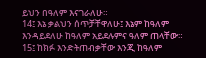ይህን በዓለም እናገራለሁ።
14፤ እኔ ቃልህን ሰጥቻቸዋለሁ፤ እኔም ከዓለም እንዳይደለሁ ከዓለም አይደሉምና ዓለም ጠላቸው።
15፤ ከክፉ እንድትጠብቃቸው እንጂ ከዓለም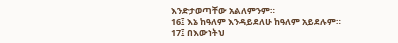እንድታወጣቸው አልለምንም።
16፤ እኔ ከዓለም እንዳይደለሁ ከዓለም አይደሉም።
17፤ በእውነትህ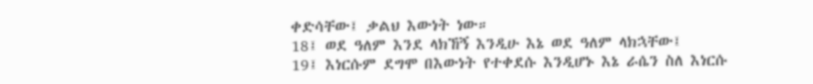ቀድሳቸው፤ ቃልህ እውነት ነው።
18፤ ወደ ዓለም እንደ ላክኸኝ እንዲሁ እኔ ወደ ዓለም ላክኋቸው፤
19፤ እነርሱም ደግሞ በእውነት የተቀደሱ እንዲሆኑ እኔ ራሴን ስለ እነርሱ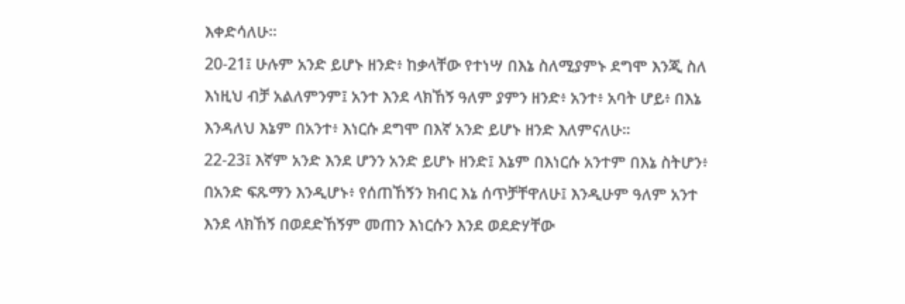እቀድሳለሁ።
20-21፤ ሁሉም አንድ ይሆኑ ዘንድ፥ ከቃላቸው የተነሣ በእኔ ስለሚያምኑ ደግሞ እንጂ ስለ እነዚህ ብቻ አልለምንም፤ አንተ እንደ ላክኸኝ ዓለም ያምን ዘንድ፥ አንተ፥ አባት ሆይ፥ በእኔ እንዳለህ እኔም በአንተ፥ እነርሱ ደግሞ በእኛ አንድ ይሆኑ ዘንድ እለምናለሁ።
22-23፤ እኛም አንድ እንደ ሆንን አንድ ይሆኑ ዘንድ፤ እኔም በእነርሱ አንተም በእኔ ስትሆን፥ በአንድ ፍጹማን እንዲሆኑ፥ የሰጠኸኝን ክብር እኔ ሰጥቻቸዋለሁ፤ እንዲሁም ዓለም አንተ እንደ ላክኸኝ በወደድኸኝም መጠን እነርሱን እንደ ወደድሃቸው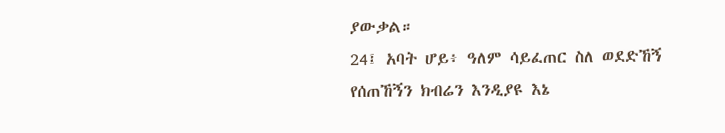ያውቃል።
24፤ አባት ሆይ፥ ዓለም ሳይፈጠር ስለ ወደድኸኝ የሰጠኸኝን ክብሬን እንዲያዩ እኔ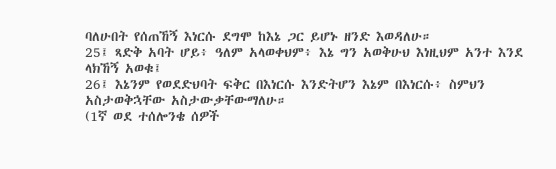ባለሁበት የሰጠኸኝ እነርሱ ደግሞ ከእኔ ጋር ይሆኑ ዘንድ እወዳለሁ።
25፤ ጻድቅ አባት ሆይ፥ ዓለም አላወቀህም፥ እኔ ግን አወቅሁህ እነዚህም አንተ እንደ ላክኸኝ አወቁ፤
26፤ እኔንም የወደድህባት ፍቅር በእነርሱ እንድትሆን እኔም በእነርሱ፥ ስምህን አስታወቅኋቸው አስታውቃቸውማለሁ።
(1ኛ ወደ ተሰሎንቄ ሰዎች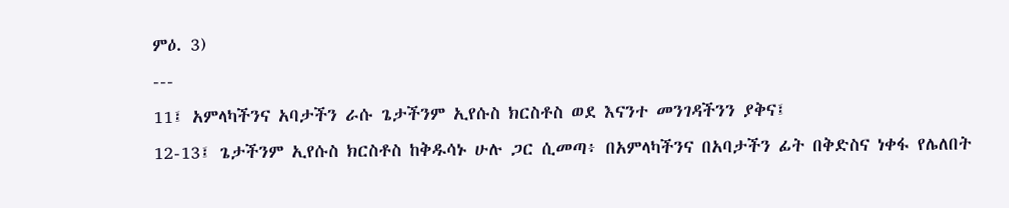ምዕ. 3)
---
11፤ አምላካችንና አባታችን ራሱ ጌታችንም ኢየሱስ ክርስቶስ ወደ እናንተ መንገዳችንን ያቅና፤
12-13፤ ጌታችንም ኢየሱስ ክርስቶስ ከቅዱሳኑ ሁሉ ጋር ሲመጣ፥ በአምላካችንና በአባታችን ፊት በቅድስና ነቀፋ የሌለበት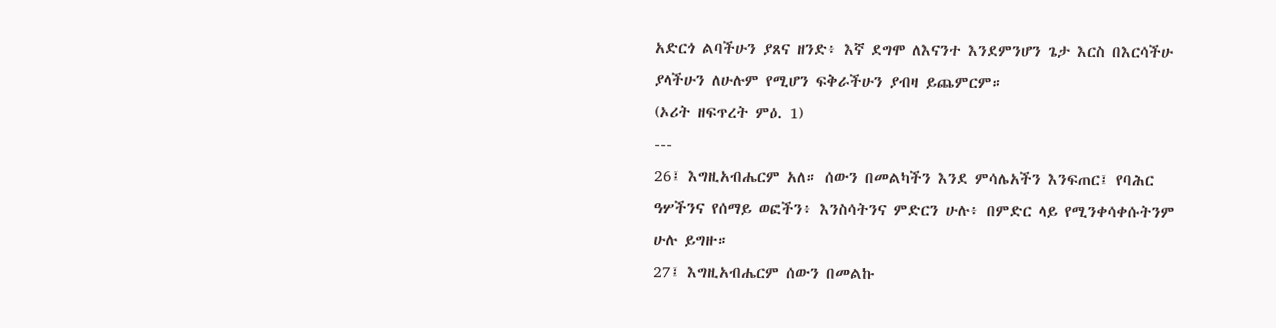አድርጎ ልባችሁን ያጸና ዘንድ፥ እኛ ደግሞ ለእናንተ እንደምንሆን ጌታ እርስ በእርሳችሁ ያላችሁን ለሁሉም የሚሆን ፍቅራችሁን ያብዛ ይጨምርም።
(ኦሪት ዘፍጥረት ምዕ. 1)
---
26፤ እግዚአብሔርም አለ። ሰውን በመልካችን እንደ ምሳሌአችን እንፍጠር፤ የባሕር ዓሦችንና የሰማይ ወፎችን፥ እንስሳትንና ምድርን ሁሉ፥ በምድር ላይ የሚንቀሳቀሱትንም ሁሉ ይግዙ።
27፤ እግዚአብሔርም ሰውን በመልኩ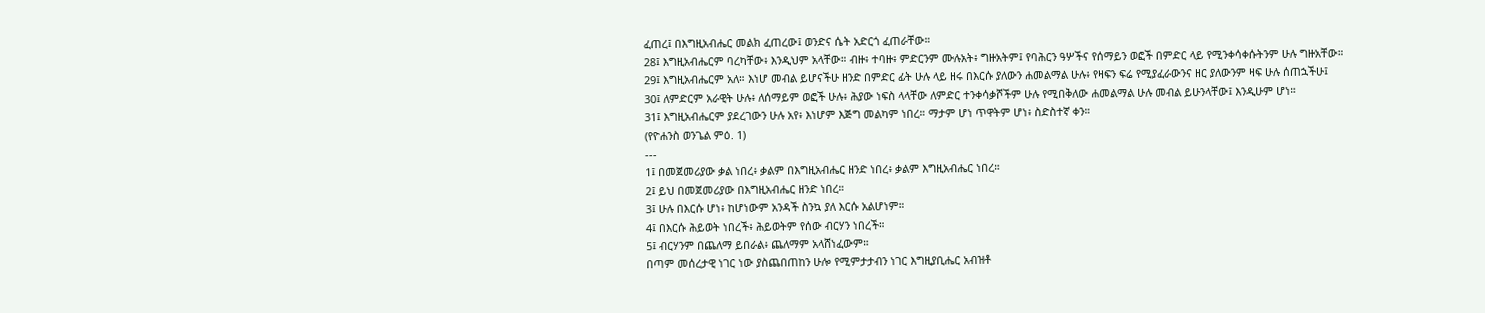ፈጠረ፤ በእግዚአብሔር መልክ ፈጠረው፤ ወንድና ሴት አድርጎ ፈጠራቸው።
28፤ እግዚአብሔርም ባረካቸው፥ እንዲህም አላቸው። ብዙ፥ ተባዙ፥ ምድርንም ሙሉአት፥ ግዙአትም፤ የባሕርን ዓሦችና የሰማይን ወፎች በምድር ላይ የሚንቀሳቀሱትንም ሁሉ ግዙአቸው።
29፤ እግዚአብሔርም አለ። እነሆ መብል ይሆናችሁ ዘንድ በምድር ፊት ሁሉ ላይ ዘሩ በእርሱ ያለውን ሐመልማል ሁሉ፥ የዛፍን ፍሬ የሚያፈራውንና ዘር ያለውንም ዛፍ ሁሉ ሰጠኋችሁ፤
30፤ ለምድርም አራዊት ሁሉ፥ ለሰማይም ወፎች ሁሉ፥ ሕያው ነፍስ ላላቸው ለምድር ተንቀሳቃሾችም ሁሉ የሚበቅለው ሐመልማል ሁሉ መብል ይሁንላቸው፤ እንዲሁም ሆነ።
31፤ እግዚአብሔርም ያደረገውን ሁሉ አየ፥ እነሆም እጅግ መልካም ነበረ። ማታም ሆነ ጥዋትም ሆነ፥ ስድስተኛ ቀን።
(የዮሐንስ ወንጌል ምዕ. 1)
---
1፤ በመጀመሪያው ቃል ነበረ፥ ቃልም በእግዚአብሔር ዘንድ ነበረ፥ ቃልም እግዚአብሔር ነበረ።
2፤ ይህ በመጀመሪያው በእግዚአብሔር ዘንድ ነበረ።
3፤ ሁሉ በእርሱ ሆነ፥ ከሆነውም አንዳች ስንኳ ያለ እርሱ አልሆነም።
4፤ በእርሱ ሕይወት ነበረች፥ ሕይወትም የሰው ብርሃን ነበረች።
5፤ ብርሃንም በጨለማ ይበራል፥ ጨለማም አላሸነፈውም።
በጣም መሰረታዊ ነገር ነው ያስጨበጠከን ሁሎ የሚምታታብን ነገር እግዚያቢሔር አብዝቶ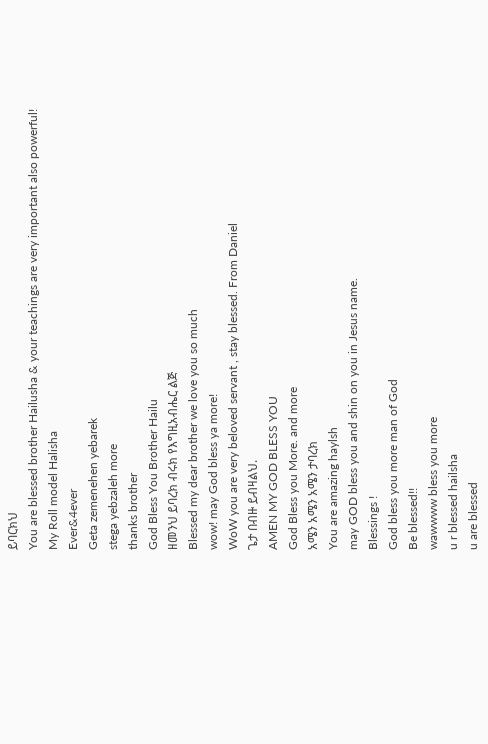ይባርክህ
You are blessed brother Hailusha & your teachings are very important also powerful!
My Roll model Halisha
Ever&4ever
Geta zemenehen yebarek
stega yebzaleh more
thanks brother
God Bless You Brother Hailu
ዘመንህ ይባረክ ብሩክ የእግዚአብሔር ልጅ
Blessed my dear brother we love you so much
wow! may God bless ya more!
WoW you are very beloved servant , stay blessed. From Daniel
ጌታ በብዙ ይብዛልህ.
AMEN MY GOD BLESS YOU
God Bless you More. and more
አሜን አሜን አሜን ታባረክ
You are amazing haylsh
may GOD bless you and shin on you in Jesus name.
Blessings !
God bless you more man of God
Be blessed!!
wawwww bless you more
u r blessed hailsha
u are blessed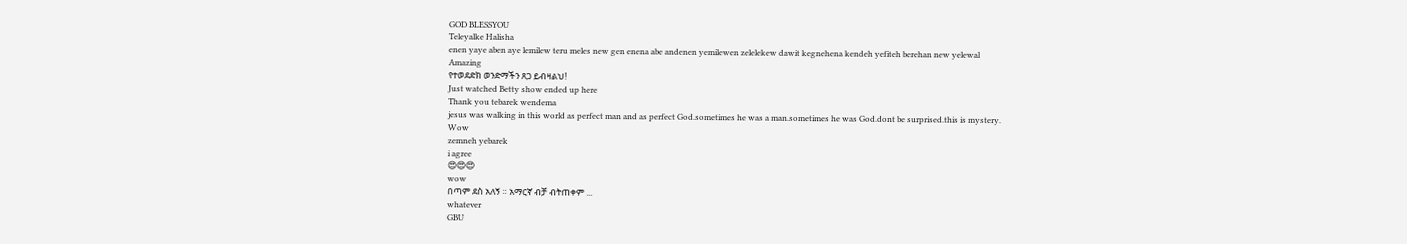GOD BLESSYOU
Teleyalke Halisha
enen yaye aben aye lemilew teru meles new gen enena abe andenen yemilewen zelelekew dawit kegnehena kendeh yefiteh berehan new yelewal
Amazing
የተወደድክ ወንድማችን ጸጋ ይብዛልህ!
Just watched Betty show ended up here
Thank you tebarek wendema
jesus was walking in this world as perfect man and as perfect God.sometimes he was a man.sometimes he was God.dont be surprised.this is mystery.
Wow
zemneh yebarek
i agree
😍😍😍
wow
በጣም ደስ አለኝ ። አማርኛ ብቻ ብትጠቀም ...
whatever
GBU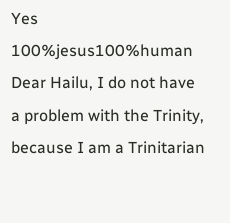Yes 100%jesus100%human
Dear Hailu, I do not have a problem with the Trinity, because I am a Trinitarian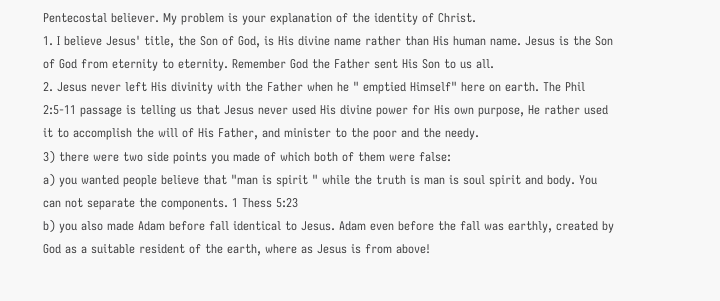Pentecostal believer. My problem is your explanation of the identity of Christ.
1. I believe Jesus' title, the Son of God, is His divine name rather than His human name. Jesus is the Son of God from eternity to eternity. Remember God the Father sent His Son to us all.
2. Jesus never left His divinity with the Father when he " emptied Himself" here on earth. The Phil 2:5-11 passage is telling us that Jesus never used His divine power for His own purpose, He rather used it to accomplish the will of His Father, and minister to the poor and the needy.
3) there were two side points you made of which both of them were false:
a) you wanted people believe that "man is spirit " while the truth is man is soul spirit and body. You can not separate the components. 1 Thess 5:23
b) you also made Adam before fall identical to Jesus. Adam even before the fall was earthly, created by God as a suitable resident of the earth, where as Jesus is from above!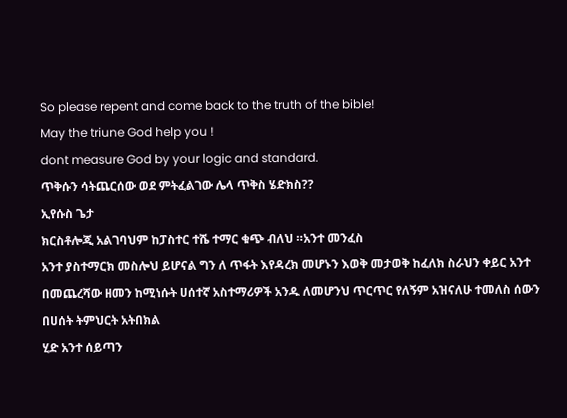So please repent and come back to the truth of the bible!
May the triune God help you !
dont measure God by your logic and standard.
ጥቅሱን ሳትጨርሰው ወደ ምትፈልገው ሌላ ጥቅስ ሄድክስ??
ኢየሱስ ጌታ
ክርስቶሎጂ አልገባህም ከፓስተር ተሼ ተማር ቁጭ ብለህ ።አንተ መንፈስ
አንተ ያስተማርክ መስሎህ ይሆናል ግን ለ ጥፋት እየዳረክ መሆኑን እወቅ መታወቅ ከፈለክ ስራህን ቀይር አንተ በመጨረሻው ዘመን ከሚነሱት ሀሰተኛ አስተማሪዎች አንዱ ለመሆንህ ጥርጥር የለኝም አዝናለሁ ተመለስ ሰውን በሀሰት ትምህርት አትበክል
ሂድ አንተ ሰይጣን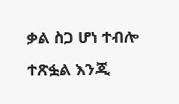ቃል ስጋ ሆነ ተብሎ ተጽፏል እንጂ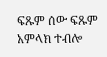ፍጹም ሰው ፍጹም አምላክ ተብሎ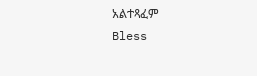አልተጻፈም
Bless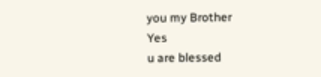you my Brother
Yes
u are blessed